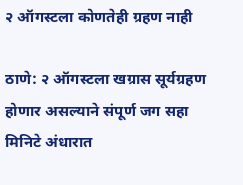२ ऑगस्टला कोणतेही ग्रहण नाही

ठाणे: २ ऑगस्टला खग्रास सूर्यग्रहण होणार असल्याने संपूर्ण जग सहा मिनिटे अंधारात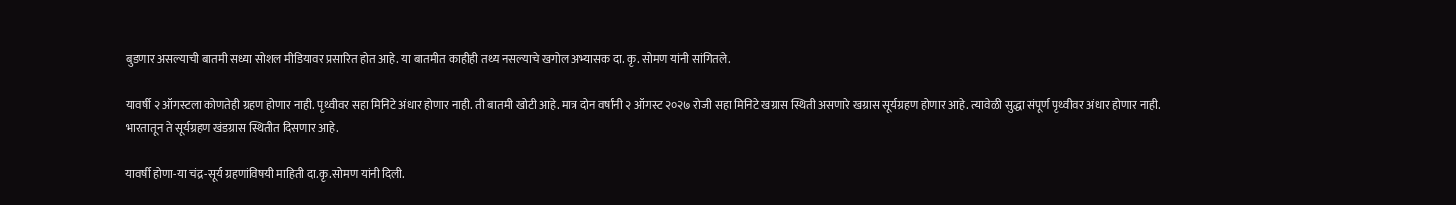बुडणार असल्याची बातमी सध्या सोशल मीडियावर प्रसारित होत आहे. या बातमीत काहीही तथ्य नसल्याचे खगोल अभ्यासक दा. कृ. सोमण यांनी सांगितले.

यावर्षी २ ऑगस्टला कोणतेही ग्रहण होणार नाही. पृथ्वीवर सहा मिनिटे अंधार होणार नाही. ती बातमी खोटी आहे. मात्र दोन वर्षांनी २ ऑगस्ट २०२७ रोजी सहा मिनिटे खग्रास स्थिती असणारे खग्रास सूर्यग्रहण होणार आहे. त्यावेळी सुद्धा संपूर्ण पृथ्वीवर अंधार होणार नाही. भारतातून ते सूर्यग्रहण खंडग्रास स्थितीत दिसणार आहे.

यावर्षी होणा-या चंद्र-सूर्य ग्रहणांविषयी माहिती दा.कृ.सोमण यांनी दिली.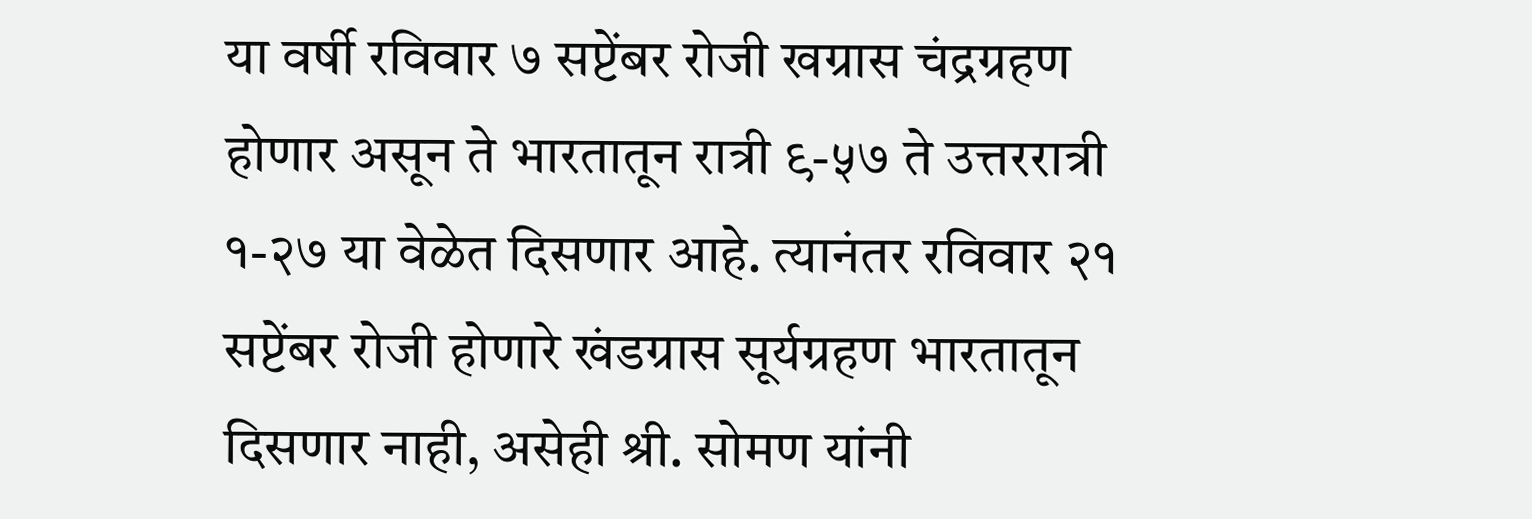या वर्षी रविवार ७ सप्टेंबर रोजी खग्रास चंद्रग्रहण होणार असून ते भारतातून रात्री ९-५७ ते उत्तररात्री १-२७ या वेळेत दिसणार आहे. त्यानंतर रविवार २१ सप्टेंबर रोजी होणारे खंडग्रास सूर्यग्रहण भारतातून दिसणार नाही, असेही श्री. सोमण यांनी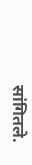सांगितले.